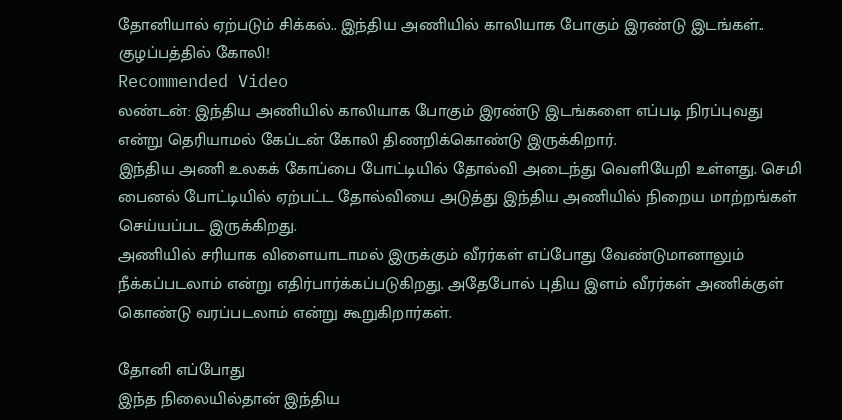தோனியால் ஏற்படும் சிக்கல்.. இந்திய அணியில் காலியாக போகும் இரண்டு இடங்கள்.. குழப்பத்தில் கோலி!
Recommended Video
லண்டன்: இந்திய அணியில் காலியாக போகும் இரண்டு இடங்களை எப்படி நிரப்புவது என்று தெரியாமல் கேப்டன் கோலி திணறிக்கொண்டு இருக்கிறார்.
இந்திய அணி உலகக் கோப்பை போட்டியில் தோல்வி அடைந்து வெளியேறி உள்ளது. செமி பைனல் போட்டியில் ஏற்பட்ட தோல்வியை அடுத்து இந்திய அணியில் நிறைய மாற்றங்கள் செய்யப்பட இருக்கிறது.
அணியில் சரியாக விளையாடாமல் இருக்கும் வீரர்கள் எப்போது வேண்டுமானாலும் நீக்கப்படலாம் என்று எதிர்பார்க்கப்படுகிறது. அதேபோல் புதிய இளம் வீரர்கள் அணிக்குள் கொண்டு வரப்படலாம் என்று கூறுகிறார்கள்.

தோனி எப்போது
இந்த நிலையில்தான் இந்திய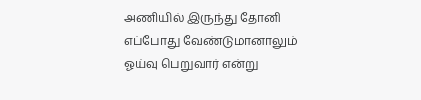அணியில் இருந்து தோனி எப்போது வேண்டுமானாலும் ஓய்வு பெறுவார் என்று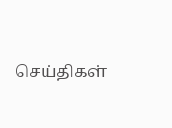செய்திகள்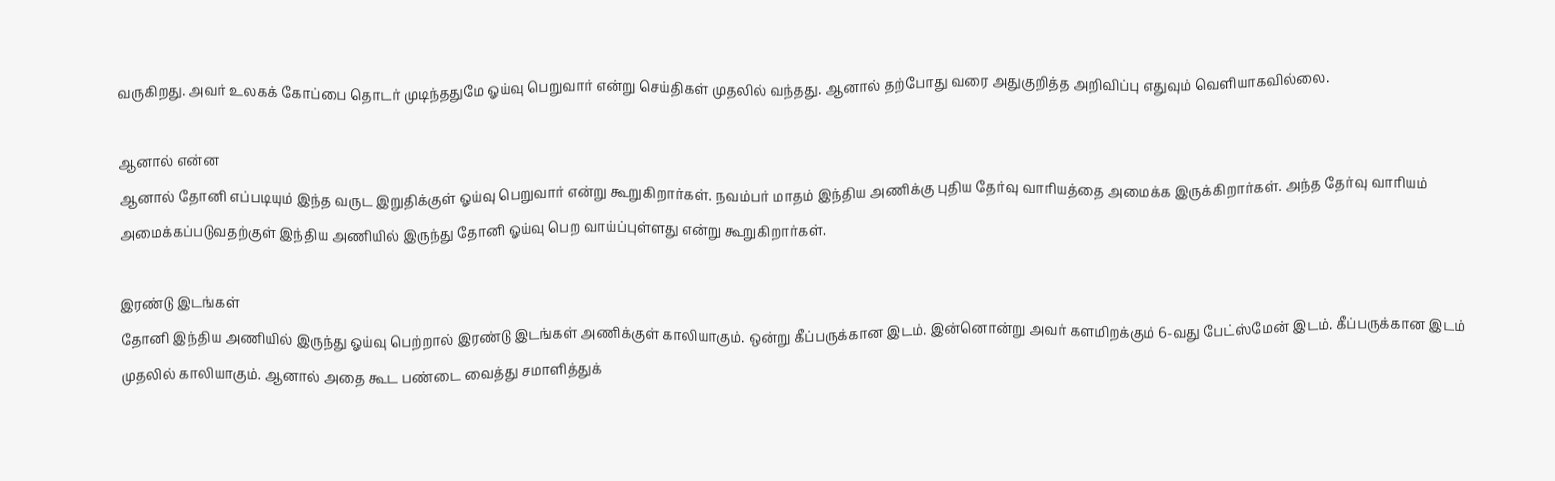வருகிறது. அவர் உலகக் கோப்பை தொடர் முடிந்ததுமே ஓய்வு பெறுவார் என்று செய்திகள் முதலில் வந்தது. ஆனால் தற்போது வரை அதுகுறித்த அறிவிப்பு எதுவும் வெளியாகவில்லை.

ஆனால் என்ன
ஆனால் தோனி எப்படியும் இந்த வருட இறுதிக்குள் ஓய்வு பெறுவார் என்று கூறுகிறார்கள். நவம்பர் மாதம் இந்திய அணிக்கு புதிய தேர்வு வாரியத்தை அமைக்க இருக்கிறார்கள். அந்த தேர்வு வாரியம் அமைக்கப்படுவதற்குள் இந்திய அணியில் இருந்து தோனி ஓய்வு பெற வாய்ப்புள்ளது என்று கூறுகிறார்கள்.

இரண்டு இடங்கள்
தோனி இந்திய அணியில் இருந்து ஓய்வு பெற்றால் இரண்டு இடங்கள் அணிக்குள் காலியாகும். ஒன்று கீப்பருக்கான இடம். இன்னொன்று அவர் களமிறக்கும் 6-வது பேட்ஸ்மேன் இடம். கீப்பருக்கான இடம் முதலில் காலியாகும். ஆனால் அதை கூட பண்டை வைத்து சமாளித்துக்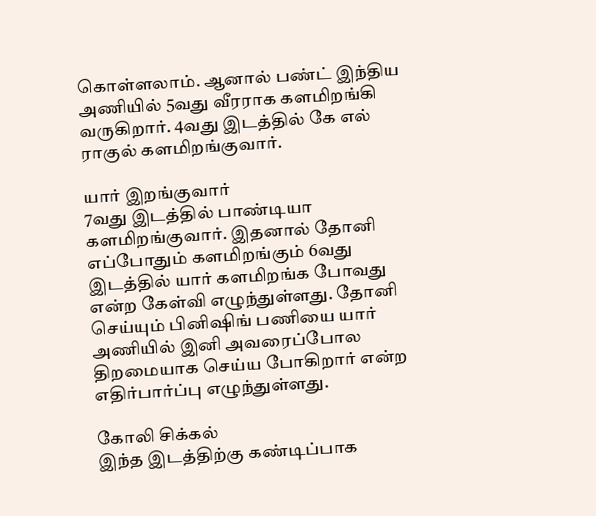கொள்ளலாம். ஆனால் பண்ட் இந்திய அணியில் 5வது வீரராக களமிறங்கி வருகிறார். 4வது இடத்தில் கே எல் ராகுல் களமிறங்குவார்.

யார் இறங்குவார்
7வது இடத்தில் பாண்டியா களமிறங்குவார். இதனால் தோனி எப்போதும் களமிறங்கும் 6வது இடத்தில் யார் களமிறங்க போவது என்ற கேள்வி எழுந்துள்ளது. தோனி செய்யும் பினிஷிங் பணியை யார் அணியில் இனி அவரைப்போல திறமையாக செய்ய போகிறார் என்ற எதிர்பார்ப்பு எழுந்துள்ளது.

கோலி சிக்கல்
இந்த இடத்திற்கு கண்டிப்பாக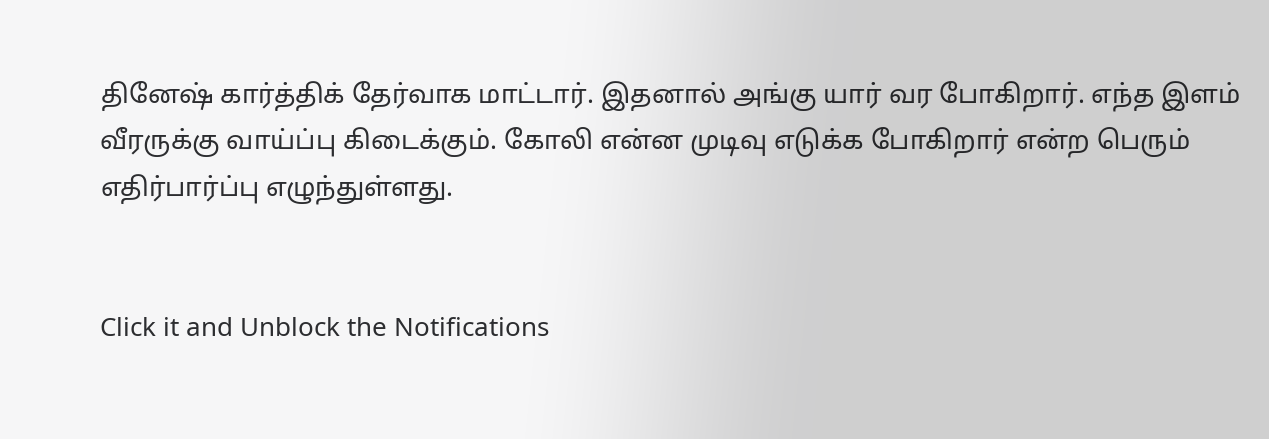தினேஷ் கார்த்திக் தேர்வாக மாட்டார். இதனால் அங்கு யார் வர போகிறார். எந்த இளம் வீரருக்கு வாய்ப்பு கிடைக்கும். கோலி என்ன முடிவு எடுக்க போகிறார் என்ற பெரும் எதிர்பார்ப்பு எழுந்துள்ளது.


Click it and Unblock the Notifications